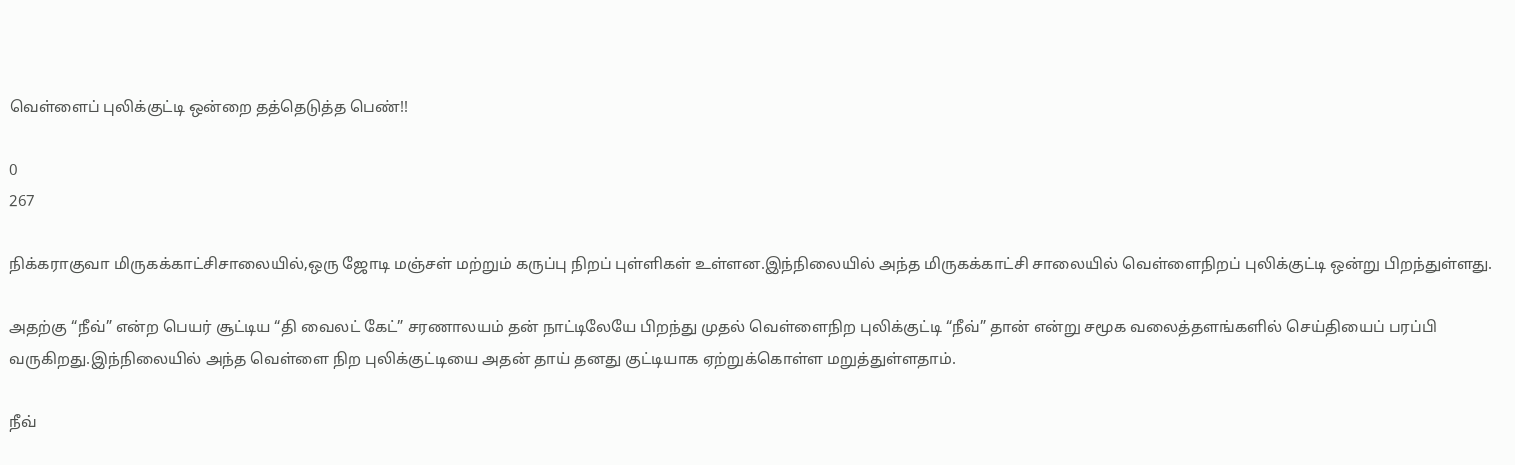வெள்ளைப் புலிக்குட்டி ஒன்றை தத்தெடுத்த பெண்!!

0
267

நிக்கராகுவா மிருகக்காட்சிசாலையில்,ஒரு ஜோடி மஞ்சள் மற்றும் கருப்பு நிறப் புள்ளிகள் உள்ளன.இந்நிலையில் அந்த மிருகக்காட்சி சாலையில் வெள்ளைநிறப் புலிக்குட்டி ஒன்று பிறந்துள்ளது.

அதற்கு “நீவ்” என்ற பெயர் சூட்டிய “தி வைலட் கேட்” சரணாலயம் தன் நாட்டிலேயே பிறந்து முதல் வெள்ளைநிற புலிக்குட்டி “நீவ்” தான் என்று சமூக வலைத்தளங்களில் செய்தியைப் பரப்பி வருகிறது.இந்நிலையில் அந்த வெள்ளை நிற புலிக்குட்டியை அதன் தாய் தனது குட்டியாக ஏற்றுக்கொள்ள மறுத்துள்ளதாம்.

நீவ்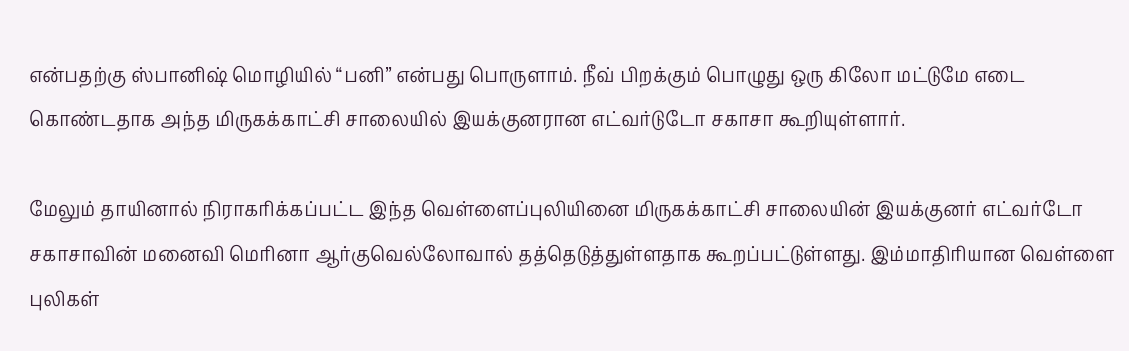என்பதற்கு ஸ்பானிஷ் மொழியில் “பனி” என்பது பொருளாம். நீவ் பிறக்கும் பொழுது ஒரு கிலோ மட்டுமே எடை கொண்டதாக அந்த மிருகக்காட்சி சாலையில் இயக்குனரான எட்வர்டுடோ சகாசா கூறியுள்ளார்.

மேலும் தாயினால் நிராகரிக்கப்பட்ட இந்த வெள்ளைப்புலியினை மிருகக்காட்சி சாலையின் இயக்குனர் எட்வர்டோ சகாசாவின் மனைவி மெரினா ஆர்குவெல்லோவால் தத்தெடுத்துள்ளதாக கூறப்பட்டுள்ளது. இம்மாதிரியான வெள்ளை புலிகள்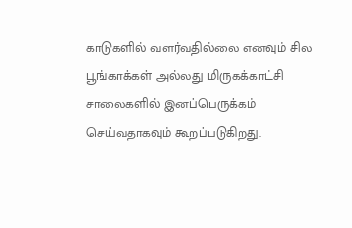காடுகளில் வளர்வதில்லை எனவும் சில பூங்காக்கள் அல்லது மிருகக்காட்சி சாலைகளில் இனப்பெருக்கம் செய்வதாகவும் கூறப்படுகிறது.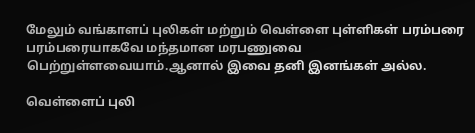மேலும் வங்காளப் புலிகள் மற்றும் வெள்ளை புள்ளிகள் பரம்பரை பரம்பரையாகவே மந்தமான மரபணுவை பெற்றுள்ளவையாம்.ஆனால் இவை தனி இனங்கள் அல்ல.

வெள்ளைப் புலி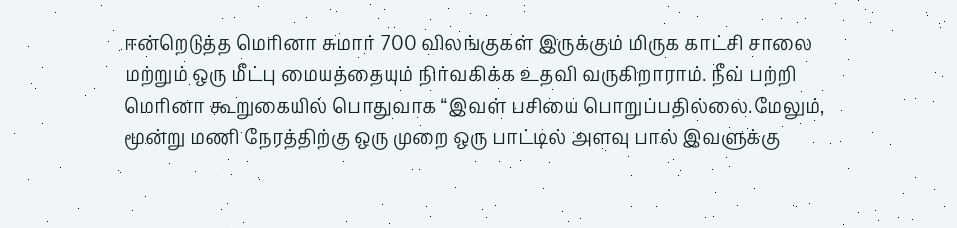ஈன்றெடுத்த மெரினா சுமார் 700 விலங்குகள் இருக்கும் மிருக காட்சி சாலை மற்றும் ஒரு மீட்பு மையத்தையும் நிர்வகிக்க உதவி வருகிறாராம். நீவ் பற்றி மெரினா கூறுகையில் பொதுவாக “இவள் பசியை பொறுப்பதில்லை.மேலும், மூன்று மணி நேரத்திற்கு ஒரு முறை ஒரு பாட்டில் அளவு பால் இவளுக்கு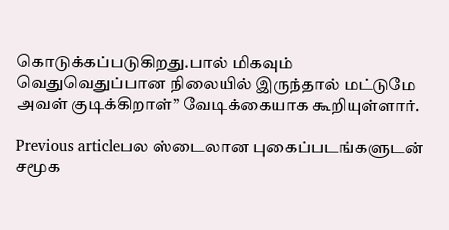கொடுக்கப்படுகிறது.பால் மிகவும் வெதுவெதுப்பான நிலையில் இருந்தால் மட்டுமே அவள் குடிக்கிறாள்” வேடிக்கையாக கூறியுள்ளார்.

Previous articleபல ஸ்டைலான புகைப்படங்களுடன் சமூக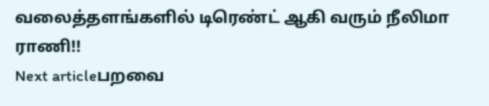வலைத்தளங்களில் டிரெண்ட் ஆகி வரும் நீலிமா ராணி!!
Next articleபறவை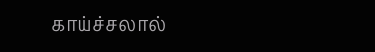காய்ச்சலால்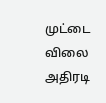முட்டை விலை அதிரடி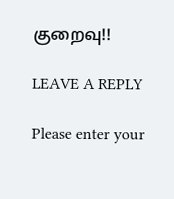குறைவு!!

LEAVE A REPLY

Please enter your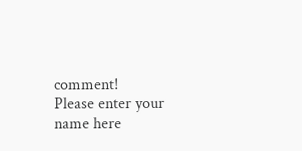comment!
Please enter your name here